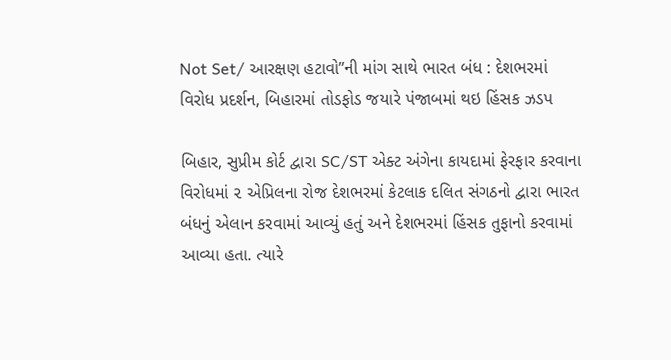Not Set/ આરક્ષણ હટાવો”ની માંગ સાથે ભારત બંધ : દેશભરમાં વિરોધ પ્રદર્શન, બિહારમાં તોડફોડ જયારે પંજાબમાં થઇ હિંસક ઝડપ

બિહાર, સુપ્રીમ કોર્ટ દ્વારા SC/ST એક્ટ અંગેના કાયદામાં ફેરફાર કરવાના વિરોધમાં ૨ એપ્રિલના રોજ દેશભરમાં કેટલાક દલિત સંગઠનો દ્વારા ભારત બંધનું એલાન કરવામાં આવ્યું હતું અને દેશભરમાં હિંસક તુફાનો કરવામાં આવ્યા હતા. ત્યારે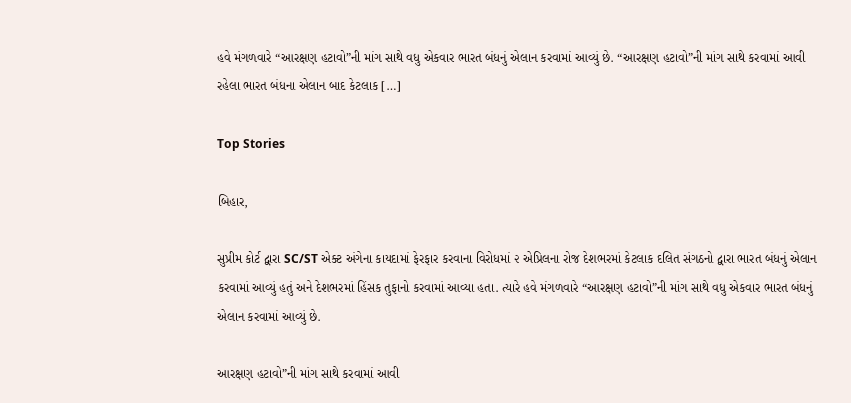હવે મંગળવારે “આરક્ષણ હટાવો”ની માંગ સાથે વધુ એકવાર ભારત બંધનું એલાન કરવામાં આવ્યું છે. “આરક્ષણ હટાવો”ની માંગ સાથે કરવામાં આવી રહેલા ભારત બંધના એલાન બાદ કેટલાક […]

Top Stories

બિહાર,

સુપ્રીમ કોર્ટ દ્વારા SC/ST એક્ટ અંગેના કાયદામાં ફેરફાર કરવાના વિરોધમાં ૨ એપ્રિલના રોજ દેશભરમાં કેટલાક દલિત સંગઠનો દ્વારા ભારત બંધનું એલાન કરવામાં આવ્યું હતું અને દેશભરમાં હિંસક તુફાનો કરવામાં આવ્યા હતા. ત્યારે હવે મંગળવારે “આરક્ષણ હટાવો”ની માંગ સાથે વધુ એકવાર ભારત બંધનું એલાન કરવામાં આવ્યું છે.

આરક્ષણ હટાવો”ની માંગ સાથે કરવામાં આવી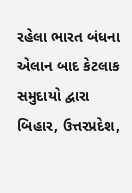રહેલા ભારત બંધના એલાન બાદ કેટલાક સમુદાયો દ્વારા બિહાર, ઉત્તરપ્રદેશ,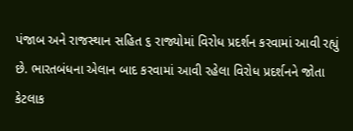પંજાબ અને રાજસ્થાન સહિત ૬ રાજ્યોમાં વિરોધ પ્રદર્શન કરવામાં આવી રહ્યું છે. ભારતબંધના એલાન બાદ કરવામાં આવી રહેલા વિરોધ પ્રદર્શનને જોતા કેટલાક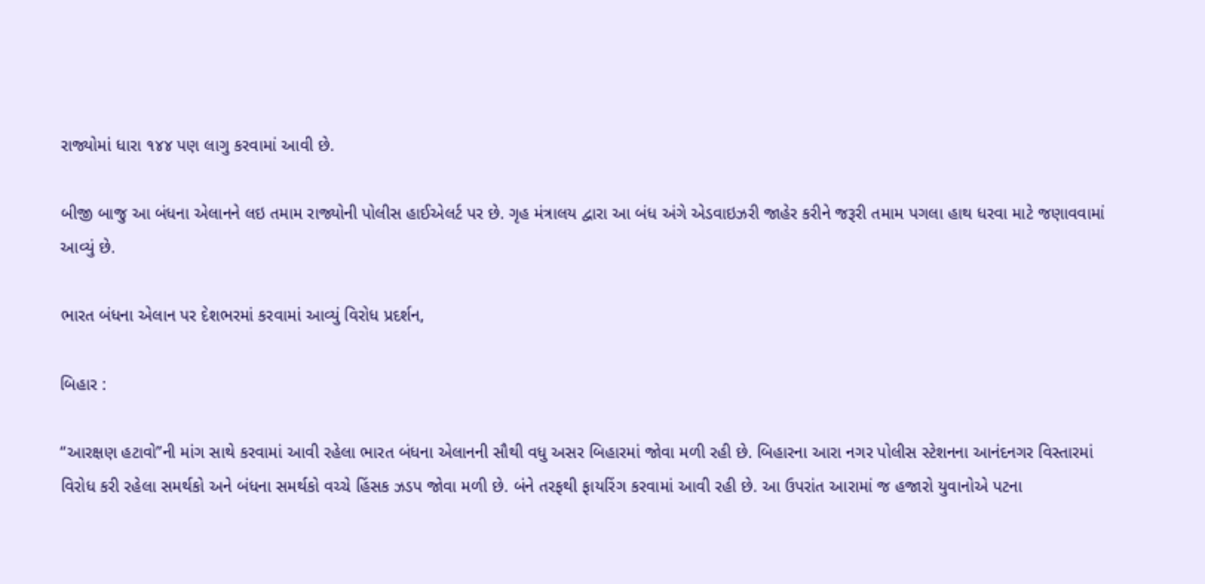રાજ્યોમાં ધારા ૧૪૪ પણ લાગુ કરવામાં આવી છે.

બીજી બાજુ આ બંધના એલાનને લઇ તમામ રાજ્યોની પોલીસ હાઈએલર્ટ પર છે. ગૃહ મંત્રાલય દ્વારા આ બંધ અંગે એડવાઇઝરી જાહેર કરીને જરૂરી તમામ પગલા હાથ ધરવા માટે જણાવવામાં આવ્યું છે.

ભારત બંધના એલાન પર દેશભરમાં કરવામાં આવ્યું વિરોધ પ્રદર્શન,

બિહાર :

“આરક્ષણ હટાવો”ની માંગ સાથે કરવામાં આવી રહેલા ભારત બંધના એલાનની સૌથી વધુ અસર બિહારમાં જોવા મળી રહી છે. બિહારના આરા નગર પોલીસ સ્ટેશનના આનંદનગર વિસ્તારમાં વિરોધ કરી રહેલા સમર્થકો અને બંધના સમર્થકો વચ્ચે હિંસક ઝડપ જોવા મળી છે. બંને તરફથી ફાયરિંગ કરવામાં આવી રહી છે. આ ઉપરાંત આરામાં જ હજારો યુવાનોએ પટના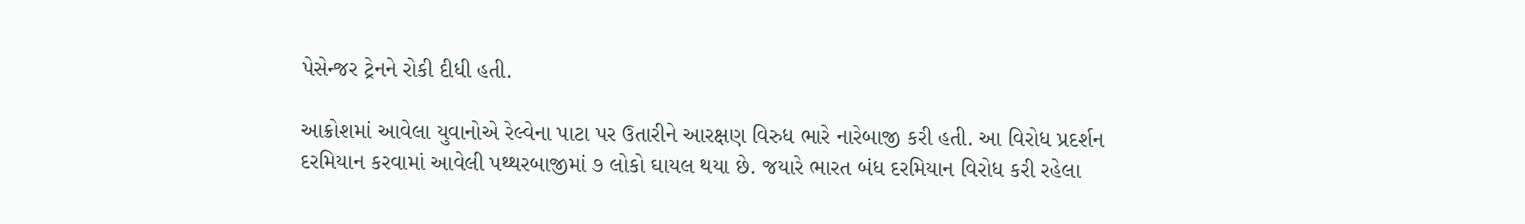પેસેન્જર ટ્રેનને રોકી દીધી હતી.

આક્રોશમાં આવેલા યુવાનોએ રેલ્વેના પાટા પર ઉતારીને આરક્ષણ વિરુધ ભારે નારેબાજી કરી હતી. આ વિરોધ પ્રદર્શન દરમિયાન કરવામાં આવેલી પથ્થરબાજીમાં ૭ લોકો ઘાયલ થયા છે. જયારે ભારત બંધ દરમિયાન વિરોધ કરી રહેલા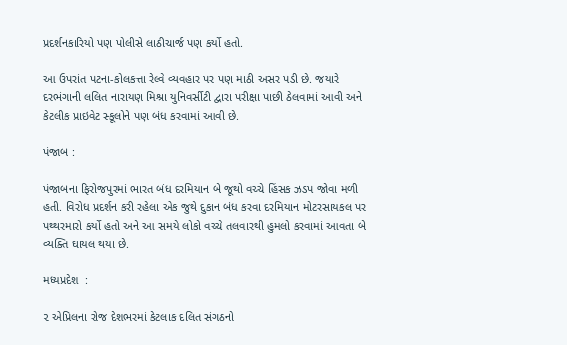પ્રદર્શનકારિયો પણ પોલીસે લાઠીચાર્જ પણ કર્યો હતો.

આ ઉપરાંત પટના-કોલકત્તા રેલ્વે વ્યવહાર પર પણ માઠી અસર પડી છે. જયારે દરભંગાની લલિત નારાયણ મિશ્રા યુનિવર્સીટી દ્વારા પરીક્ષા પાછી ઠેલવામાં આવી અને કેટલીક પ્રાઇવેટ સ્કૂલોને પણ બંધ કરવામાં આવી છે.

પંજાબ :

પંજાબના ફિરોજપુરમાં ભારત બંધ દરમિયાન બે જૂથો વચ્ચે હિંસક ઝડપ જોવા મળી હતી. વિરોધ પ્રદર્શન કરી રહેલા એક જુથે દુકાન બંધ કરવા દરમિયાન મોટરસાયકલ પર પથ્થરમારો કર્યો હતો અને આ સમયે લોકો વચ્ચે તલવારથી હુમલો કરવામાં આવતા બે વ્યક્તિ ઘાયલ થયા છે.

મધ્યપ્રદેશ  :

૨ એપ્રિલના રોજ દેશભરમાં કેટલાક દલિત સંગઠનો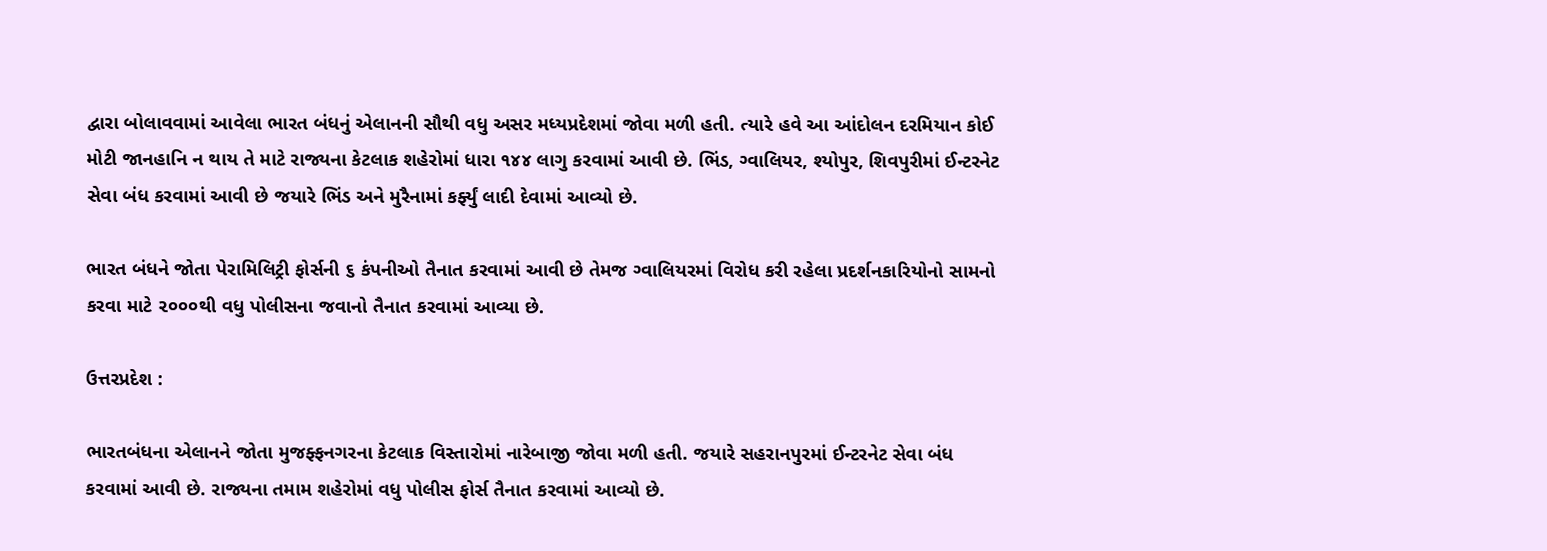દ્વારા બોલાવવામાં આવેલા ભારત બંધનું એલાનની સૌથી વધુ અસર મધ્યપ્રદેશમાં જોવા મળી હતી. ત્યારે હવે આ આંદોલન દરમિયાન કોઈ મોટી જાનહાનિ ન થાય તે માટે રાજ્યના કેટલાક શહેરોમાં ધારા ૧૪૪ લાગુ કરવામાં આવી છે. ભિંડ, ગ્વાલિયર, શ્યોપુર, શિવપુરીમાં ઈન્ટરનેટ સેવા બંધ કરવામાં આવી છે જયારે ભિંડ અને મુરૈનામાં કર્ફ્યું લાદી દેવામાં આવ્યો છે.

ભારત બંધને જોતા પેરામિલિટ્રી ફોર્સની ૬ કંપનીઓ તૈનાત કરવામાં આવી છે તેમજ ગ્વાલિયરમાં વિરોધ કરી રહેલા પ્રદર્શનકારિયોનો સામનો કરવા માટે ૨૦૦૦થી વધુ પોલીસના જવાનો તૈનાત કરવામાં આવ્યા છે.

ઉત્તરપ્રદેશ :

ભારતબંધના એલાનને જોતા મુજફ્ફનગરના કેટલાક વિસ્તારોમાં નારેબાજી જોવા મળી હતી. જયારે સહરાનપુરમાં ઈન્ટરનેટ સેવા બંધ કરવામાં આવી છે. રાજ્યના તમામ શહેરોમાં વધુ પોલીસ ફોર્સ તૈનાત કરવામાં આવ્યો છે.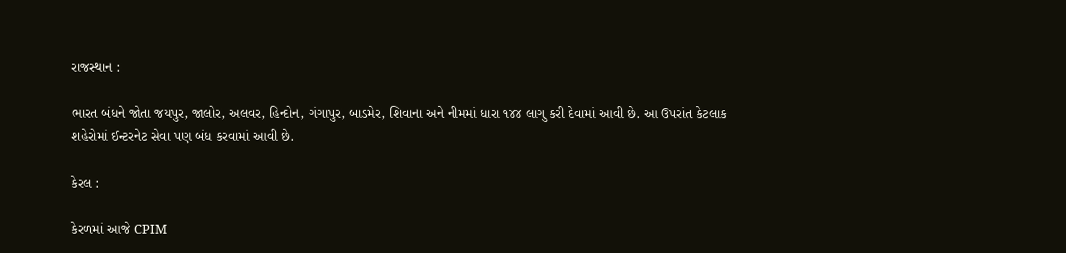રાજસ્થાન :

ભારત બંધને જોતા જયપુર, જાલોર, અલવર, હિન્દોન, ગંગાપુર, બાડમેર, શિવાના અને નીમમાં ધારા ૧૪૪ લાગુ કરી દેવામાં આવી છે. આ ઉપરાંત કેટલાક શહેરોમાં ઈન્ટરનેટ સેવા પણ બંધ કરવામાં આવી છે.

કેરલ :

કેરળમાં આજે CPIM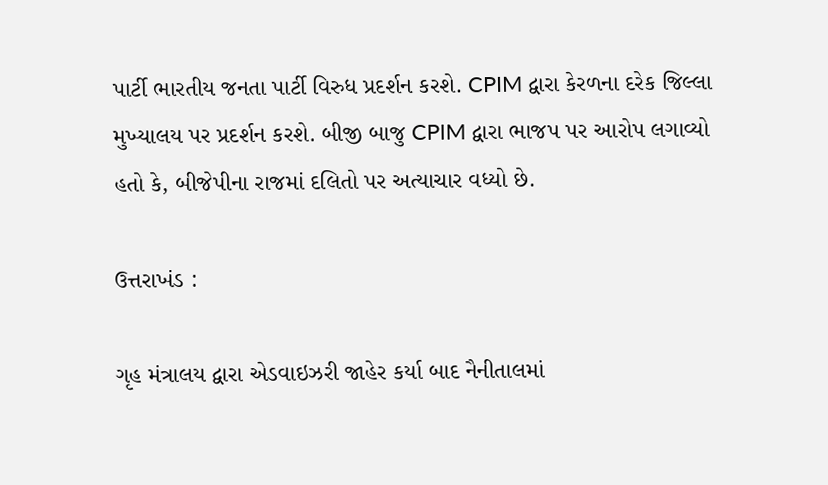પાર્ટી ભારતીય જનતા પાર્ટી વિરુધ પ્રદર્શન કરશે. CPIM દ્વારા કેરળના દરેક જિલ્લા મુખ્યાલય પર પ્રદર્શન કરશે. બીજી બાજુ CPIM દ્વારા ભાજપ પર આરોપ લગાવ્યો હતો કે, બીજેપીના રાજમાં દલિતો પર અત્યાચાર વધ્યો છે.

ઉત્તરાખંડ :

ગૃહ મંત્રાલય દ્વારા એડવાઇઝરી જાહેર કર્યા બાદ નૈનીતાલમાં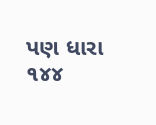પણ ધારા ૧૪૪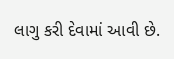લાગુ કરી દેવામાં આવી છે.